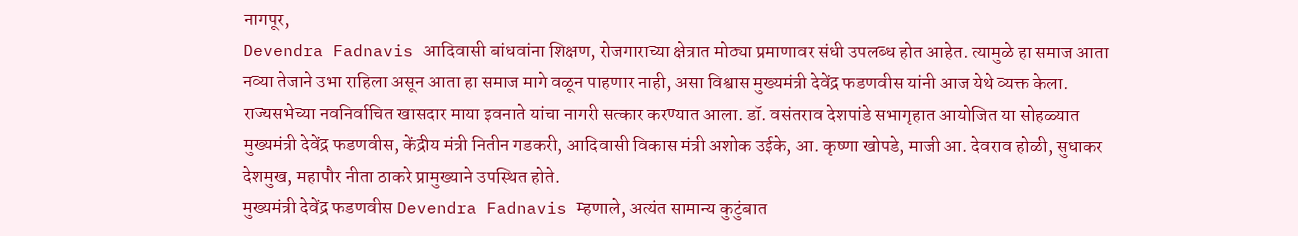नागपूर,
Devendra Fadnavis आदिवासी बांधवांना शिक्षण, रोजगाराच्या क्षेत्रात मोठ्या प्रमाणावर संधी उपलब्ध होत आहेत. त्यामुळे हा समाज आता नव्या तेजाने उभा राहिला असून आता हा समाज मागे वळून पाहणार नाही, असा विश्वास मुख्यमंत्री देवेंद्र फडणवीस यांनी आज येथे व्यक्त केला.
राज्यसभेच्या नवनिर्वाचित खासदार माया इवनाते यांचा नागरी सत्कार करण्यात आला. डॉ. वसंतराव देशपांडे सभागृहात आयोजित या सोहळ्यात मुख्यमंत्री देवेंद्र फडणवीस, केंद्रीय मंत्री नितीन गडकरी, आदिवासी विकास मंत्री अशोक उईके, आ. कृष्णा खोपडे, माजी आ. देवराव होळी, सुधाकर देशमुख, महापौर नीता ठाकरे प्रामुख्याने उपस्थित होते.
मुख्यमंत्री देवेंद्र फडणवीस Devendra Fadnavis म्हणाले, अत्यंत सामान्य कुटुंबात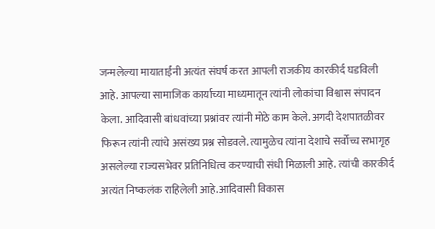जन्मलेल्या मायाताईंनी अत्यंत संघर्ष करत आपली राजकीय कारकीर्द घडविली आहे. आपल्या सामाजिक कार्याच्या माध्यमातून त्यांनी लोकांचा विश्वास संपादन केला. आदिवासी बांधवांच्या प्रश्नांवर त्यांनी मोठे काम केले. अगदी देशपातळीवर फिरून त्यांनी त्यांचे असंख्य प्रश्न सोडवले. त्यामुळेच त्यांना देशाचे सर्वोच्च सभागृह असलेल्या राज्यसभेवर प्रतिनिधित्व करण्याची संधी मिळाली आहे. त्यांची कारकीर्द अत्यंत निष्कलंक राहिलेली आहे.आदिवासी विकास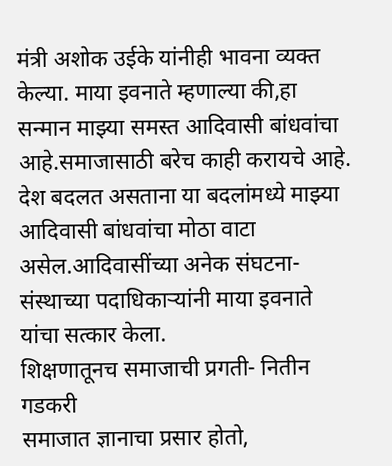मंत्री अशोक उईके यांनीही भावना व्यक्त केल्या. माया इवनाते म्हणाल्या की,हा सन्मान माझ्या समस्त आदिवासी बांधवांचा आहे.समाजासाठी बरेच काही करायचे आहे. देश बदलत असताना या बदलांमध्ये माझ्या आदिवासी बांधवांचा मोठा वाटा असेल.आदिवासींच्या अनेक संघटना-संस्थाच्या पदाधिकाऱ्यांनी माया इवनाते यांचा सत्कार केला.
शिक्षणातूनच समाजाची प्रगती- नितीन गडकरी
समाजात ज्ञानाचा प्रसार होतो,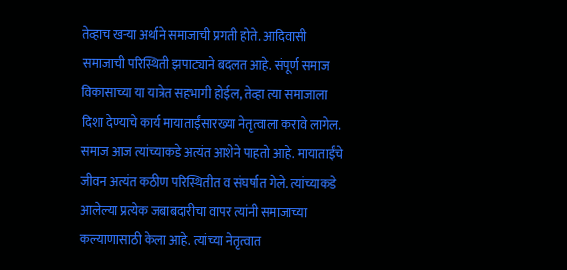तेव्हाच खऱ्या अर्थाने समाजाची प्रगती होते. आदिवासी समाजाची परिस्थिती झपाट्याने बदलत आहे. संपूर्ण समाज विकासाच्या या यात्रेत सहभागी होईल, तेव्हा त्या समाजाला दिशा देण्याचे कार्य मायाताईंसारख्या नेतृत्वाला करावे लागेल. समाज आज त्यांच्याकडे अत्यंत आशेने पाहतो आहे. मायाताईंचे जीवन अत्यंत कठीण परिस्थितीत व संघर्षात गेले. त्यांच्याकडे आलेल्या प्रत्येक जबाबदारीचा वापर त्यांनी समाजाच्या कल्याणासाठी केला आहे. त्यांच्या नेतृत्वात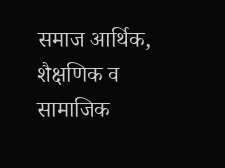समाज आर्थिक, शैक्षणिक व सामाजिक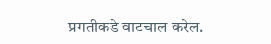प्रगतीकडे वाटचाल करेल.